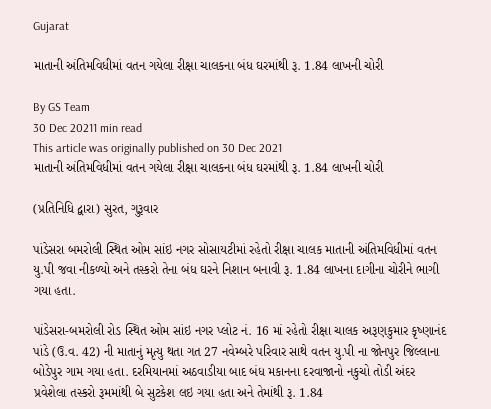Gujarat

માતાની અંતિમવિધીમાં વતન ગયેલા રીક્ષા ચાલકના બંધ ઘરમાંથી રૂ. 1.84 લાખની ચોરી

By GS Team
30 Dec 20211 min read
This article was originally published on 30 Dec 2021
માતાની અંતિમવિધીમાં વતન ગયેલા રીક્ષા ચાલકના બંધ ઘરમાંથી રૂ. 1.84 લાખની ચોરી

(પ્રતિનિધિ દ્વારા) સુરત, ગુરૂવાર

પાંડેસરા બમરોલી સ્થિત ઓમ સાંઇ નગર સોસાયટીમાં રહેતો રીક્ષા ચાલક માતાની અંતિમવિધીમાં વતન યુ.પી જવા નીકળ્યો અને તસ્કરો તેના બંધ ઘરને નિશાન બનાવી રૂ. 1.84 લાખના દાગીના ચોરીને ભાગી ગયા હતા.

પાંડેસરા-બમરોલી રોડ સ્થિત ઓમ સાંઇ નગર પ્લોટ નં. 16 માં રહેતો રીક્ષા ચાલક અરૂણકુમાર કૃષ્ણાનંદ પાંડે (ઉ.વ. 42) ની માતાનું મૃત્યુ થતા ગત 27 નવેમ્બરે પરિવાર સાથે વતન યુ.પી ના જોનપુર જિલ્લાના બોડેપુર ગામ ગયા હતા. દરમિયાનમાં અઠવાડીયા બાદ બંધ મકાનના દરવાજાનો નકુચો તોડી અંદર પ્રવેશેલા તસ્કરો રૂમમાંથી બે સુટકેશ લઇ ગયા હતા અને તેમાંથી રૂ. 1.84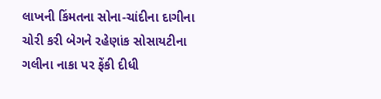લાખની કિંમતના સોના-ચાંદીના દાગીના ચોરી કરી બેગને રહેણાંક સોસાયટીના ગલીના નાકા પર ફેંકી દીધી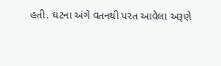હતી. ઘટના અંગે વતનથી પરત આવેલા અરૂણે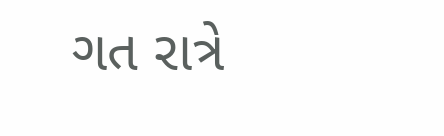ગત રાત્રે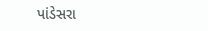પાંડેસરા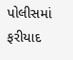પોલીસમાં ફરીયાદ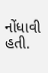નોંધાવી હતી.